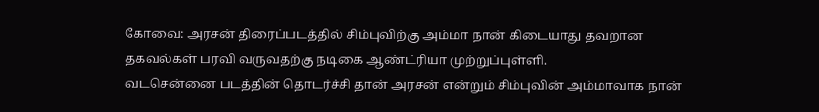கோவை: அரசன் திரைப்படத்தில் சிம்புவிற்கு அம்மா நான் கிடையாது தவறான தகவல்கள் பரவி வருவதற்கு நடிகை ஆண்ட்ரியா முற்றுப்புள்ளி.
வடசென்னை படத்தின் தொடர்ச்சி தான் அரசன் என்றும் சிம்புவின் அம்மாவாக நான்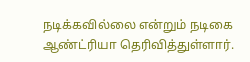நடிக்கவில்லை என்றும் நடிகை ஆண்ட்ரியா தெரிவித்துள்ளார்.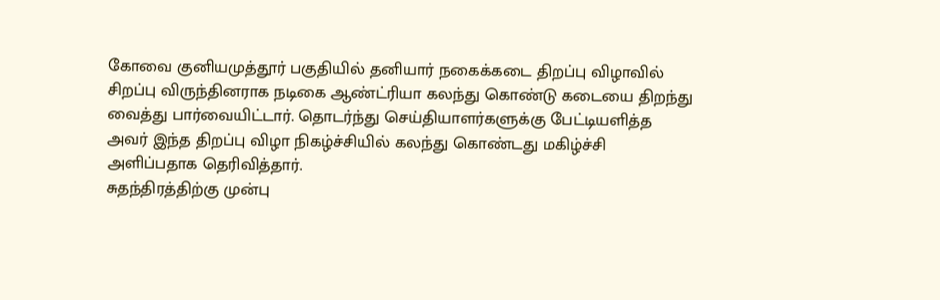கோவை குனியமுத்தூர் பகுதியில் தனியார் நகைக்கடை திறப்பு விழாவில் சிறப்பு விருந்தினராக நடிகை ஆண்ட்ரியா கலந்து கொண்டு கடையை திறந்து வைத்து பார்வையிட்டார். தொடர்ந்து செய்தியாளர்களுக்கு பேட்டியளித்த அவர் இந்த திறப்பு விழா நிகழ்ச்சியில் கலந்து கொண்டது மகிழ்ச்சி அளிப்பதாக தெரிவித்தார்.
சுதந்திரத்திற்கு முன்பு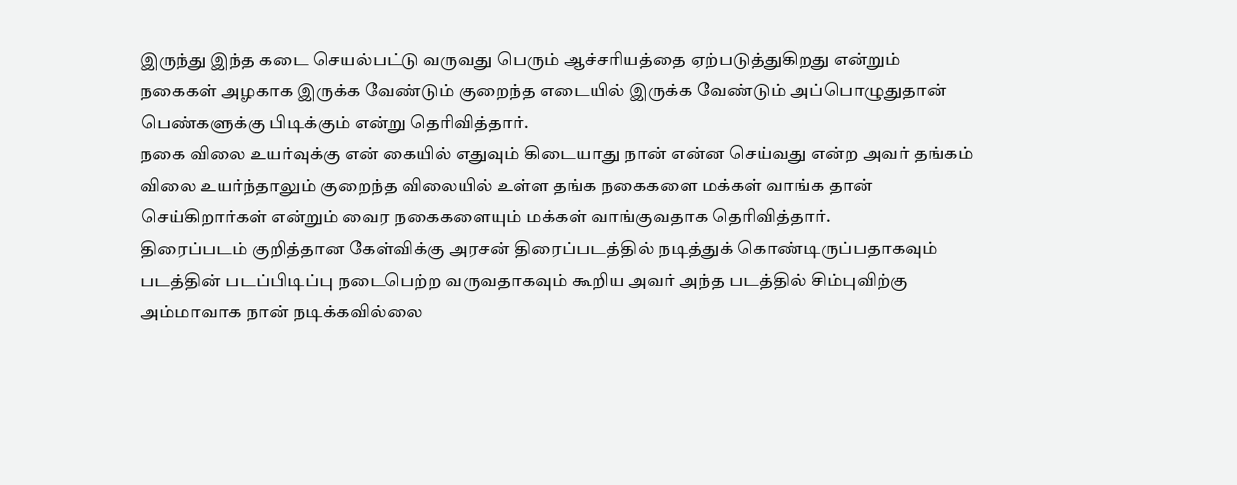இருந்து இந்த கடை செயல்பட்டு வருவது பெரும் ஆச்சரியத்தை ஏற்படுத்துகிறது என்றும் நகைகள் அழகாக இருக்க வேண்டும் குறைந்த எடையில் இருக்க வேண்டும் அப்பொழுதுதான் பெண்களுக்கு பிடிக்கும் என்று தெரிவித்தார்.
நகை விலை உயர்வுக்கு என் கையில் எதுவும் கிடையாது நான் என்ன செய்வது என்ற அவர் தங்கம் விலை உயர்ந்தாலும் குறைந்த விலையில் உள்ள தங்க நகைகளை மக்கள் வாங்க தான் செய்கிறார்கள் என்றும் வைர நகைகளையும் மக்கள் வாங்குவதாக தெரிவித்தார்.
திரைப்படம் குறித்தான கேள்விக்கு அரசன் திரைப்படத்தில் நடித்துக் கொண்டிருப்பதாகவும் படத்தின் படப்பிடிப்பு நடைபெற்ற வருவதாகவும் கூறிய அவர் அந்த படத்தில் சிம்புவிற்கு அம்மாவாக நான் நடிக்கவில்லை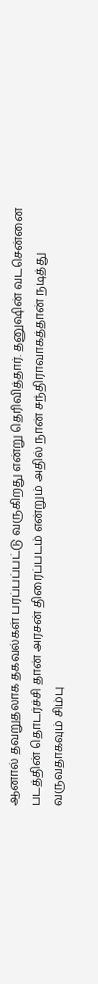ஆனால் தவறுதலாக தகவல்கள் பரப்பப்பட்டு வருகிறது என்று தெரிவித்தார். தனுஷின் வடசென்னை படத்தின் தொடர்ச்சி தான் அரசன் திரைப்படம் என்றும் அதில் நான் சந்திராவாகத்தான் நடித்து வருவதாகவும் சிம்பு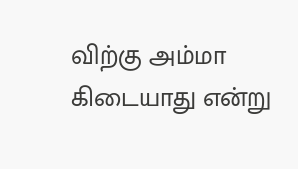விற்கு அம்மா கிடையாது என்று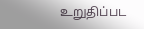உறுதிப்பட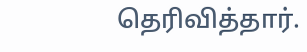தெரிவித்தார்.